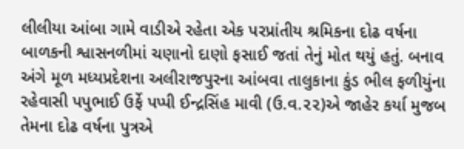લીલીયા આંબા ગામે વાડીએ રહેતા એક પરપ્રાંતીય શ્રમિકના દોઢ વર્ષના બાળકની શ્વાસનળીમાં ચણાનો દાણો ફસાઈ જતાં તેનું મોત થયું હતું. બનાવ અંગે મૂળ મધ્યપ્રદેશના અલીરાજપુરના આંબવા તાલુકાના કુંડ ભીલ ફળીયુંના રહેવાસી પપુભાઈ ઉર્ફે પપ્પી ઈન્દ્રસિંહ માવી (ઉ.વ.૨૨)એ જાહેર કર્યા મુજબ તેમના દોઢ વર્ષના પુત્રએ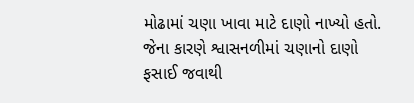મોઢામાં ચણા ખાવા માટે દાણો નાખ્યો હતો. જેના કારણે શ્વાસનળીમાં ચણાનો દાણો ફસાઈ જવાથી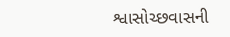શ્વાસોચ્છવાસની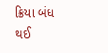ક્રિયા બંધ થઈ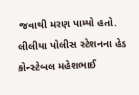જવાથી મરણ પામ્યો હતો. લીલીયા પોલીસ સ્ટેશનના હેડ કોન્સ્ટેબલ મહેશભાઈ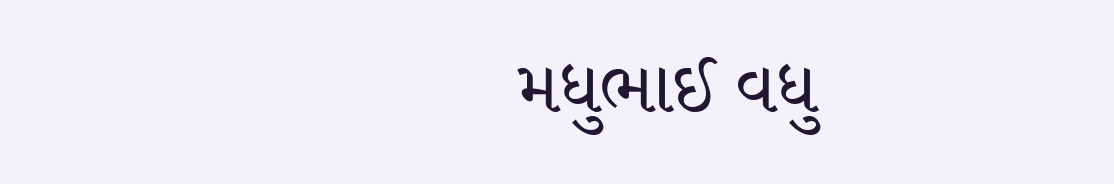મધુભાઈ વધુ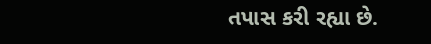તપાસ કરી રહ્યા છે.